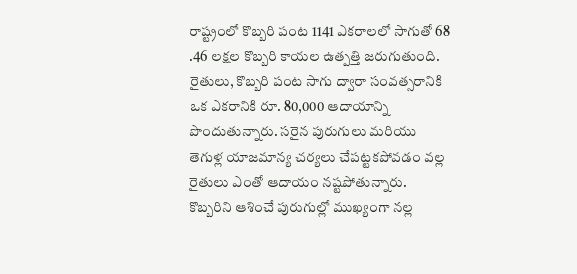రాష్ట్రంలో కొబ్బరి పంట 1141 ఎకరాలలో సాగుతో 68 .46 లక్షల కొబ్బరి కాయల ఉత్పత్తి జరుగుతుంది. రైతులు, కొబ్బరి పంట సాగు ద్వారా సంవత్సరానికి ఒక ఎకరానికి రూ. 80,000 ఆదాయాన్ని పొందుతున్నారు. సరైన పురుగులు మరియు తెగుళ్ల యాజమాన్య చర్యలు చేపట్టకపోవడం వల్ల రైతులు ఎంతో ఆదాయం నష్టపోతున్నారు. కొబ్బరిని ఆశించే పురుగుల్లో ముఖ్యంగా నల్ల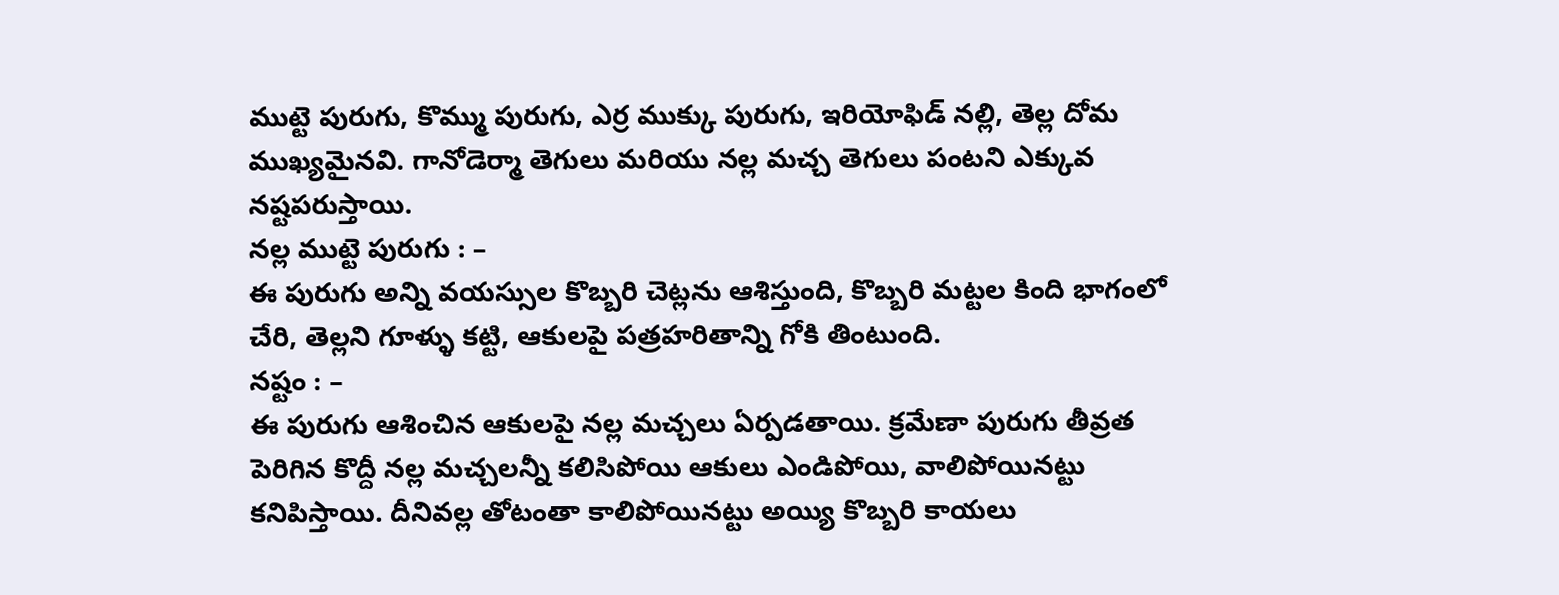ముట్టె పురుగు, కొమ్ము పురుగు, ఎర్ర ముక్కు పురుగు, ఇరియోఫిడ్ నల్లి, తెల్ల దోమ ముఖ్యమైనవి. గానోడెర్మా తెగులు మరియు నల్ల మచ్చ తెగులు పంటని ఎక్కువ నష్టపరుస్తాయి.
నల్ల ముట్టె పురుగు : –
ఈ పురుగు అన్ని వయస్సుల కొబ్బరి చెట్లను ఆశిస్తుంది, కొబ్బరి మట్టల కింది భాగంలో చేరి, తెల్లని గూళ్ళు కట్టి, ఆకులపై పత్రహరితాన్ని గోకి తింటుంది.
నష్టం : –
ఈ పురుగు ఆశించిన ఆకులపై నల్ల మచ్చలు ఏర్పడతాయి. క్రమేణా పురుగు తీవ్రత పెరిగిన కొద్దీ నల్ల మచ్చలన్నీ కలిసిపోయి ఆకులు ఎండిపోయి, వాలిపోయినట్టు కనిపిస్తాయి. దీనివల్ల తోటంతా కాలిపోయినట్టు అయ్యి కొబ్బరి కాయలు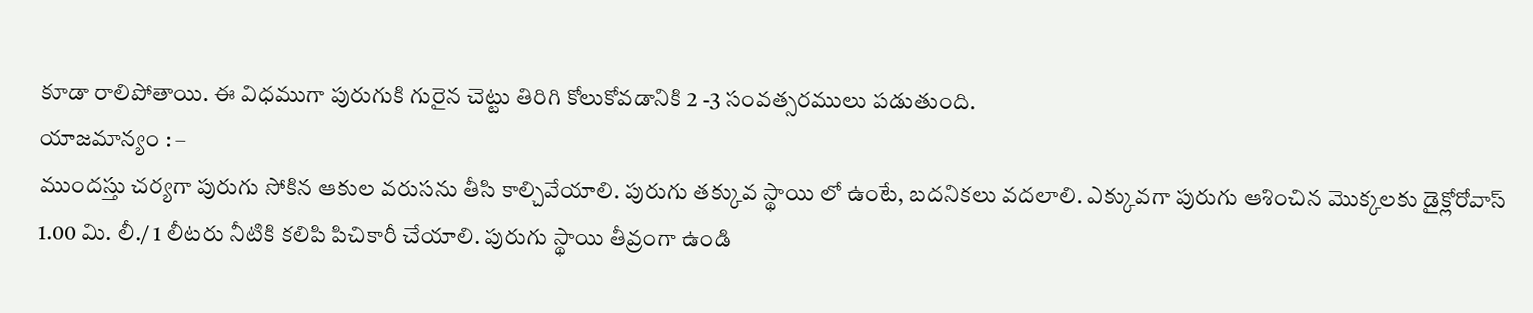కూడా రాలిపోతాయి. ఈ విధముగా పురుగుకి గురైన చెట్టు తిరిగి కోలుకోవడానికి 2 -3 సంవత్సరములు పడుతుంది.
యాజమాన్యం : –
ముందస్తు చర్యగా పురుగు సోకిన ఆకుల వరుసను తీసి కాల్చివేయాలి. పురుగు తక్కువ స్థాయి లో ఉంటే, బదనికలు వదలాలి. ఎక్కువగా పురుగు ఆశించిన మొక్కలకు డైక్లోరోవాస్ 1.00 మి. లీ./ 1 లీటరు నీటికి కలిపి పిచికారీ చేయాలి. పురుగు స్థాయి తీవ్రంగా ఉండి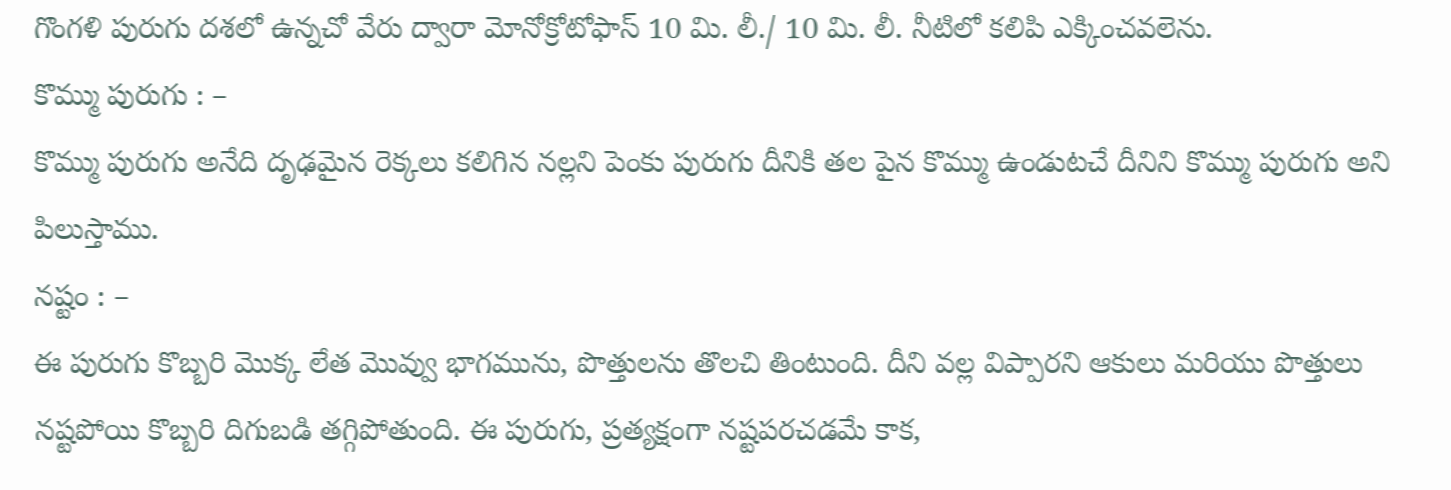గొంగళి పురుగు దశలో ఉన్నచో వేరు ద్వారా మోనోక్రోటోఫాస్ 10 మి. లీ./ 10 మి. లీ. నీటిలో కలిపి ఎక్కించవలెను.
కొమ్ము పురుగు : –
కొమ్ము పురుగు అనేది దృఢమైన రెక్కలు కలిగిన నల్లని పెంకు పురుగు దీనికి తల పైన కొమ్ము ఉండుటచే దీనిని కొమ్ము పురుగు అని పిలుస్తాము.
నష్టం : –
ఈ పురుగు కొబ్బరి మొక్క లేత మొవ్వు భాగమును, పొత్తులను తొలచి తింటుంది. దీని వల్ల విప్పారని ఆకులు మరియు పొత్తులు నష్టపోయి కొబ్బరి దిగుబడి తగ్గిపోతుంది. ఈ పురుగు, ప్రత్యక్షంగా నష్టపరచడమే కాక,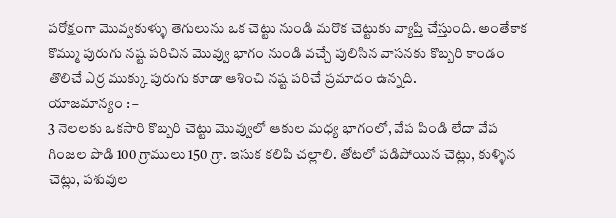పరోక్షంగా మొవ్వకుళ్ళు తెగులును ఒక చెట్టు నుండి మరొక చెట్టుకు వ్యాప్తి చేస్తుంది. అంతేకాక కొమ్ము పురుగు నష్ట పరిచిన మొవ్వు భాగం నుండి వచ్చే పులిసిన వాసనకు కొబ్బరి కాండం తొలిచే ఎర్ర ముక్కు పురుగు కూడా ఆశించి నష్ట పరిచే ప్రమాదం ఉన్నది.
యాజమాన్యం : –
3 నెలలకు ఒకసారి కొబ్బరి చెట్టు మొవ్వులో ఆకుల మధ్య భాగంలో, వేప పిండి లేదా వేప గింజల పొడి 100 గ్రాములు 150 గ్రా. ఇసుక కలిపి చల్లాలి. తోటలో పడిపోయిన చెట్లు, కుళ్ళిన చెట్లు, పశువుల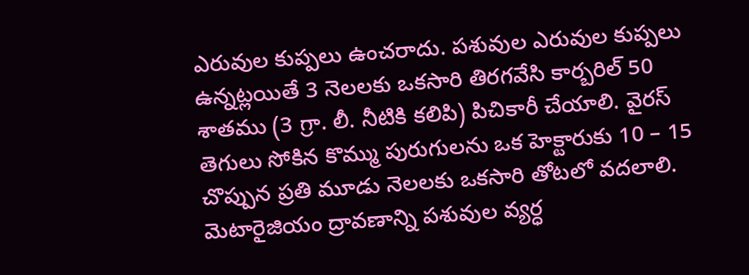ఎరువుల కుప్పలు ఉంచరాదు. పశువుల ఎరువుల కుప్పలు ఉన్నట్లయితే 3 నెలలకు ఒకసారి తిరగవేసి కార్బరిల్ 50 శాతము (3 గ్రా. లీ. నీటికి కలిపి) పిచికారీ చేయాలి. వైరస్ తెగులు సోకిన కొమ్ము పురుగులను ఒక హెక్టారుకు 10 – 15 చొప్పున ప్రతి మూడు నెలలకు ఒకసారి తోటలో వదలాలి. మెటారైజియం ద్రావణాన్ని పశువుల వ్యర్ధ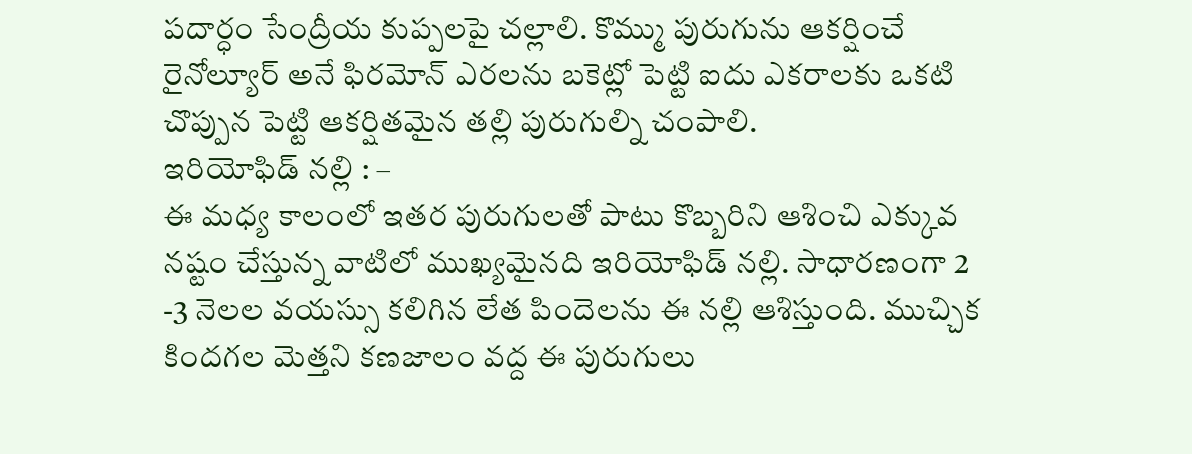పదార్ధం సేంద్రీయ కుప్పలపై చల్లాలి. కొమ్ము పురుగును ఆకర్షించే రైనోల్యూర్ అనే ఫిరమోన్ ఎరలను బకెట్లో పెట్టి ఐదు ఎకరాలకు ఒకటి చొప్పున పెట్టి ఆకర్షితమైన తల్లి పురుగుల్ని చంపాలి.
ఇరియోఫిడ్ నల్లి : –
ఈ మధ్య కాలంలో ఇతర పురుగులతో పాటు కొబ్బరిని ఆశించి ఎక్కువ నష్టం చేస్తున్న వాటిలో ముఖ్యమైనది ఇరియోఫిడ్ నల్లి. సాధారణంగా 2 -3 నెలల వయస్సు కలిగిన లేత పిందెలను ఈ నల్లి ఆశిస్తుంది. ముచ్చిక కిందగల మెత్తని కణజాలం వద్ద ఈ పురుగులు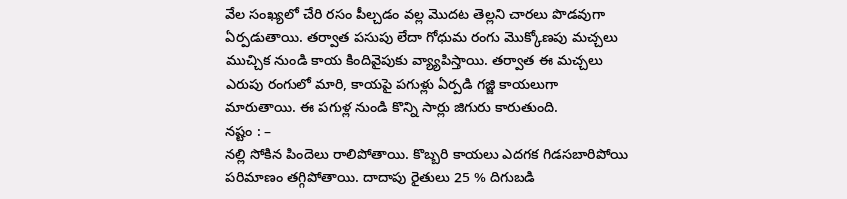వేల సంఖ్యలో చేరి రసం పీల్చడం వల్ల మొదట తెల్లని చారలు పొడవుగా ఏర్పడుతాయి. తర్వాత పసుపు లేదా గోధుమ రంగు మొక్కోణపు మచ్చలు ముచ్చిక నుండి కాయ కిందివైపుకు వ్య్యాపిస్తాయి. తర్వాత ఈ మచ్చలు ఎరుపు రంగులో మారి, కాయపై పగుళ్లు ఏర్పడి గజ్జి కాయలుగా మారుతాయి. ఈ పగుళ్ల నుండి కొన్ని సార్లు జిగురు కారుతుంది.
నష్టం : –
నల్లి సోకిన పిందెలు రాలిపోతాయి. కొబ్బరి కాయలు ఎదగక గిడసబారిపోయి పరిమాణం తగ్గిపోతాయి. దాదాపు రైతులు 25 % దిగుబడి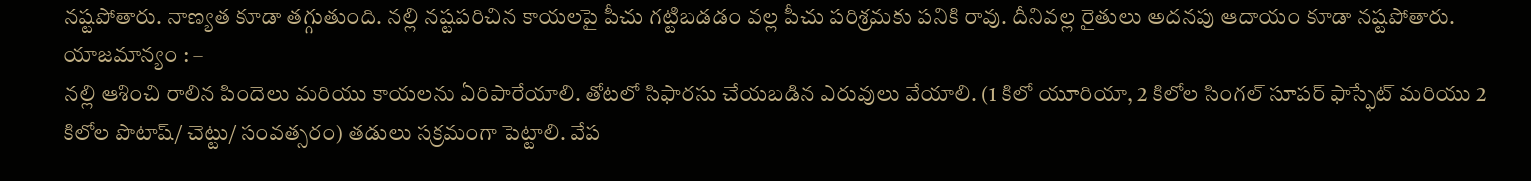నష్టపోతారు. నాణ్యత కూడా తగ్గుతుంది. నల్లి నష్టపరిచిన కాయలపై పీచు గట్టిబడడం వల్ల పీచు పరిశ్రమకు పనికి రావు. దీనివల్ల రైతులు అదనపు ఆదాయం కూడా నష్టపోతారు.
యాజమాన్యం : –
నల్లి ఆశించి రాలిన పిందెలు మరియు కాయలను ఏరిపారేయాలి. తోటలో సిఫారసు చేయబడిన ఎరువులు వేయాలి. (1 కిలో యూరియా, 2 కిలోల సింగల్ సూపర్ ఫాస్ఫేట్ మరియు 2 కిలోల పొటాష్/ చెట్టు/ సంవత్సరం) తడులు సక్రమంగా పెట్టాలి. వేప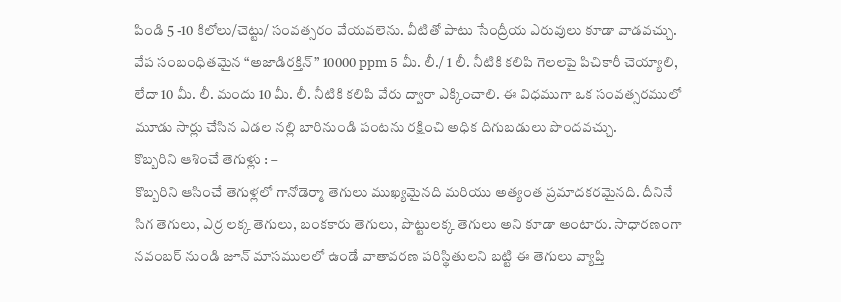పిండి 5 -10 కిలోలు/చెట్టు/ సంవత్సరం వేయవలెను. వీటితో పాటు సేంద్రీయ ఎరువులు కూడా వాడవచ్చు. వేప సంబంధితమైన “అజాడిరక్తిన్” 10000 ppm 5 మీ. లీ./ 1 లీ. నీటికి కలిపి గెలలపై పిచికారీ చెయ్యాలి, లేదా 10 మీ. లీ. మందు 10 మీ. లీ. నీటికి కలిపి వేరు ద్వారా ఎక్కించాలి. ఈ విధముగా ఒక సంవత్సరములో మూడు సార్లు చేసిన ఎడల నల్లి బారినుండి పంటను రక్షించి అధిక దిగుబడులు పొందవచ్చు.
కొబ్బరిని ఆశించే తెగుళ్లు : –
కొబ్బరిని ఆసించే తెగుళ్లలో గానోడెర్మా తెగులు ముఖ్యమైనది మరియు అత్యంత ప్రమాదకరమైనది. దీనినే సిగ తెగులు, ఎర్ర లక్క తెగులు, బంకకారు తెగులు, పొట్టులక్క తెగులు అని కూడా అంటారు. సాధారణంగా నవంబర్ నుండి జూన్ మాసములలో ఉండే వాతావరణ పరిస్థితులని బట్టి ఈ తెగులు వ్యాప్తి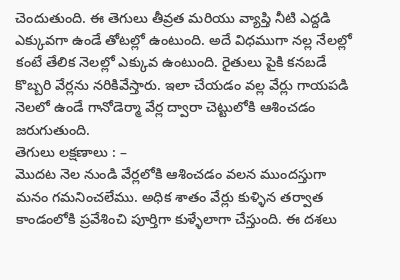చెందుతుంది. ఈ తెగులు తీవ్రత మరియు వ్యాప్తి నీటి ఎద్దడి ఎక్కువగా ఉండే తోటల్లో ఉంటుంది. అదే విధముగా నల్ల నేలల్లో కంటే తేలిక నెలల్లో ఎక్కువ ఉంటుంది. రైతులు పైకి కనబడే కొబ్బరి వేర్లను నరికివేస్తారు. ఇలా చేయడం వల్ల వేర్లు గాయపడి నెలలో ఉండే గానోడెర్మా వేర్ల ద్వారా చెట్టులోకి ఆశించడం జరుగుతుంది.
తెగులు లక్షణాలు : –
మొదట నెల నుండి వేర్లలోకి ఆశించడం వలన ముందస్తుగా మనం గమనించలేము. అధిక శాతం వేర్లు కుళ్ళిన తర్వాత కాండంలోకి ప్రవేశించి పూర్తిగా కుళ్ళేలాగా చేస్తుంది. ఈ దశలు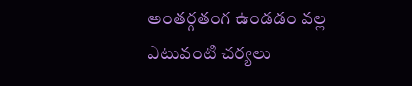అంతర్గతంగ ఉండడం వల్ల ఎటువంటి చర్యలు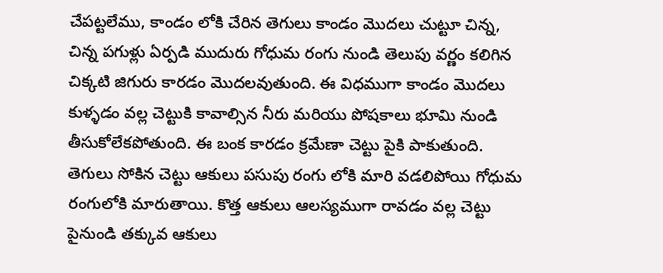చేపట్టలేము, కాండం లోకి చేరిన తెగులు కాండం మొదలు చుట్టూ చిన్న, చిన్న పగుళ్లు ఏర్పడి ముదురు గోధుమ రంగు నుండి తెలుపు వర్ణం కలిగిన చిక్కటి జిగురు కారడం మొదలవుతుంది. ఈ విధముగా కాండం మొదలు కుళ్ళడం వల్ల చెట్టుకి కావాల్సిన నీరు మరియు పోషకాలు భూమి నుండి తీసుకోలేకపోతుంది. ఈ బంక కారడం క్రమేణా చెట్టు పైకి పాకుతుంది. తెగులు సోకిన చెట్టు ఆకులు పసుపు రంగు లోకి మారి వడలిపోయి గోధుమ రంగులోకి మారుతాయి. కొత్త ఆకులు ఆలస్యముగా రావడం వల్ల చెట్టు పైనుండి తక్కువ ఆకులు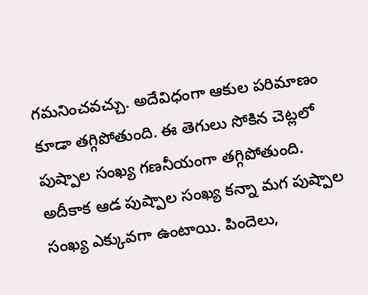గమనించవచ్చు. అదేవిధంగా ఆకుల పరిమాణం కూడా తగ్గిపోతుంది. ఈ తెగులు సోకిన చెట్లలో పుష్పాల సంఖ్య గణనీయంగా తగ్గిపోతుంది. అదీకాక ఆడ పుష్పాల సంఖ్య కన్నా మగ పుష్పాల సంఖ్య ఎక్కువగా ఉంటాయి. పిందెలు,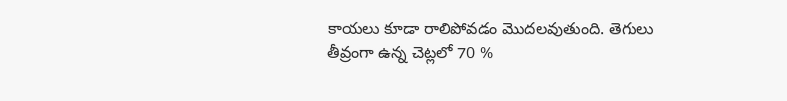కాయలు కూడా రాలిపోవడం మొదలవుతుంది. తెగులు తీవ్రంగా ఉన్న చెట్లలో 70 %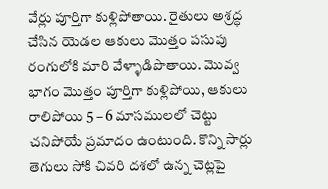వేర్లు పూర్తిగా కుళ్లిపోతాయి. రైతులు అశ్రద్ధ చేసిన యెడల ఆకులు మొత్తం పసుపు రంగులోకి మారి వేళ్ళాడిపొతాయి. మొవ్వ భాగం మొత్తం పూర్తిగా కుళ్లిపోయి, ఆకులు రాలిపోయి 5 – 6 మాసములలో చెట్టు చనిపోయే ప్రమాదం ఉంటుంది. కొన్ని సార్లు తెగులు సోకి చివరి దశలో ఉన్న చెట్లపై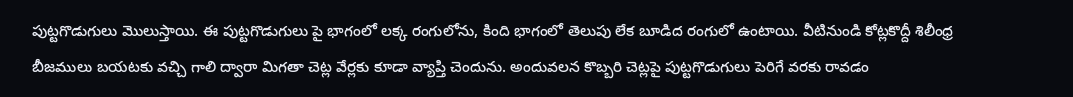పుట్టగొడుగులు మొలుస్తాయి. ఈ పుట్టగొడుగులు పై భాగంలో లక్క రంగులోను, కింది భాగంలో తెలుపు లేక బూడిద రంగులో ఉంటాయి. వీటినుండి కోట్లకొద్దీ శిలీంధ్ర బీజములు బయటకు వచ్చి గాలి ద్వారా మిగతా చెట్ల వేర్లకు కూడా వ్యాప్తి చెందును. అందువలన కొబ్బరి చెట్లపై పుట్టగొడుగులు పెరిగే వరకు రావడం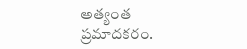అత్యంత ప్రమాదకరం.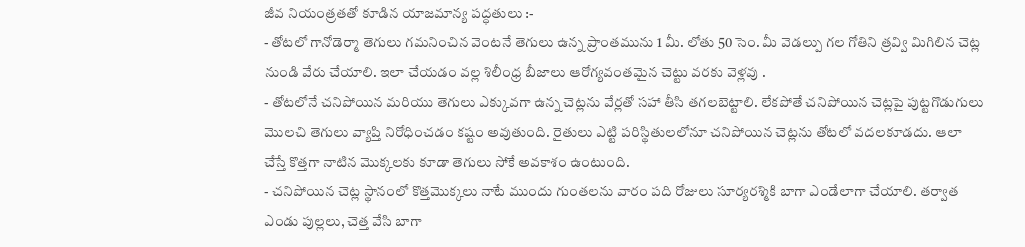జీవ నియంత్రతతో కూడిన యాజమాన్య పద్ధతులు :-
- తోటలో గానోడెర్మా తెగులు గమనించిన వెంటనే తెగులు ఉన్న ప్రాంతమును 1 మీ. లోతు 50 సెం. మీ వెడల్పు గల గోతిని త్రవ్వి మిగిలిన చెట్ల నుండి వేరు చేయాలి. ఇలా చేయడం వల్ల శిలీంధ్ర బీజాలు ఆరోగ్యవంతమైన చెట్టు వరకు వెళ్లవు .
- తోటలోనే చనిపోయిన మరియు తెగులు ఎక్కువగా ఉన్న చెట్లను వేర్లతో సహా తీసి తగలబెట్టాలి. లేకపోతే చనిపోయిన చెట్లపై పుట్టగొడుగులు మొలచి తెగులు వ్యాప్తి నిరోధించడం కష్టం అవుతుంది. రైతులు ఎట్టి పరిస్థితులలోనూ చనిపోయిన చెట్లను తోటలో వదలకూడదు. ఆలా చేస్తే కొత్తగా నాటిన మొక్కలకు కూడా తెగులు సోకే అవకాశం ఉంటుంది.
- చనిపోయిన చెట్ల స్థానంలో కొత్తమొక్కలు నాటే ముందు గుంతలను వారం పది రోజులు సూర్యరశ్మికి బాగా ఎండేలాగా చేయాలి. తర్వాత ఎండు పుల్లలు, చెత్త వేసి బాగా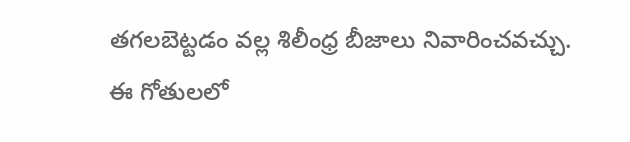తగలబెట్టడం వల్ల శిలీంధ్ర బీజాలు నివారించవచ్చు. ఈ గోతులలో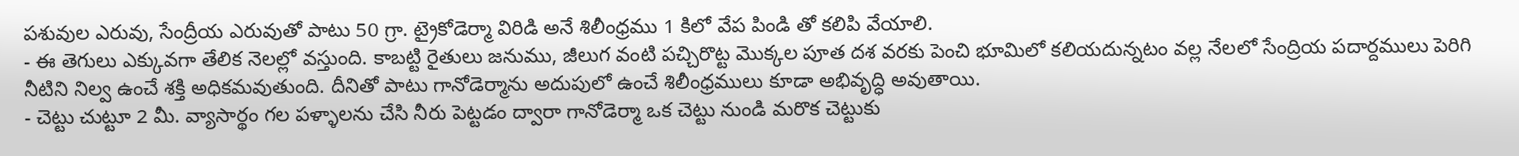పశువుల ఎరువు, సేంద్రీయ ఎరువుతో పాటు 50 గ్రా. ట్రైకోడెర్మా విరిడి అనే శిలీంధ్రము 1 కిలో వేప పిండి తో కలిపి వేయాలి.
- ఈ తెగులు ఎక్కువగా తేలిక నెలల్లో వస్తుంది. కాబట్టి రైతులు జనుము, జీలుగ వంటి పచ్చిరొట్ట మొక్కల పూత దశ వరకు పెంచి భూమిలో కలియదున్నటం వల్ల నేలలో సేంద్రియ పదార్దములు పెరిగి నీటిని నిల్వ ఉంచే శక్తి అధికమవుతుంది. దీనితో పాటు గానోడెర్మాను అదుపులో ఉంచే శిలీంధ్రములు కూడా అభివృద్ధి అవుతాయి.
- చెట్టు చుట్టూ 2 మీ. వ్యాసార్థం గల పళ్ళాలను చేసి నీరు పెట్టడం ద్వారా గానోడెర్మా ఒక చెట్టు నుండి మరొక చెట్టుకు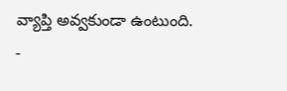వ్యాప్తి అవ్వకుండా ఉంటుంది.
-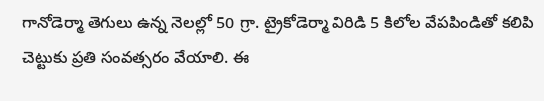గానోడెర్మా తెగులు ఉన్న నెలల్లో 50 గ్రా. ట్రైకోడెర్మా విరిడి 5 కిలోల వేపపిండితో కలిపి చెట్టుకు ప్రతి సంవత్సరం వేయాలి. ఈ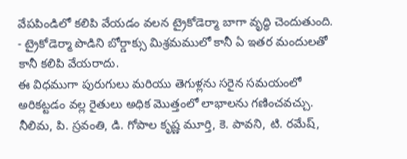వేపపిండిలో కలిపి వేయడం వలన ట్రైకోడెర్మా బాగా వృద్ధి చెందుతుంది.
- ట్రైకోడెర్మా పొడిని బోర్డాక్సు మిశ్రమములో కానీ ఏ ఇతర మందులతో కానీ కలిపి వేయరాదు.
ఈ విధముగా పురుగులు మరియు తెగుళ్లను సరైన సమయంలో అరికట్టడం వల్ల రైతులు అధిక మొత్తంలో లాభాలను గణించవచ్చు.
నీలిమ, పి. స్రవంతి, డి. గోపాల కృష్ణ మూర్తి, కె. పావని, టి. రమేష్,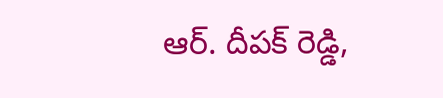ఆర్. దీపక్ రెడ్డి,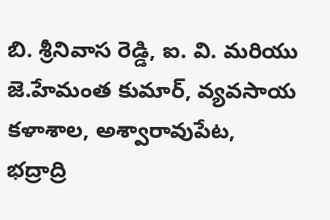బి. శ్రీనివాస రెడ్డి, ఐ. వి. మరియు జె.హేమంత కుమార్, వ్యవసాయ కళాశాల, అశ్వారావుపేట, భద్రాద్రి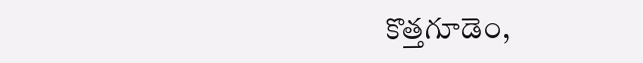కొత్తగూడెం,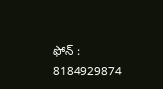ఫోన్ : 8184929874